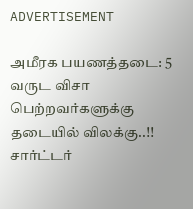ADVERTISEMENT

அமீரக பயணத்தடை: 5 வருட விசா பெற்றவர்களுக்கு தடையில் விலக்கு..!! சார்ட்டர்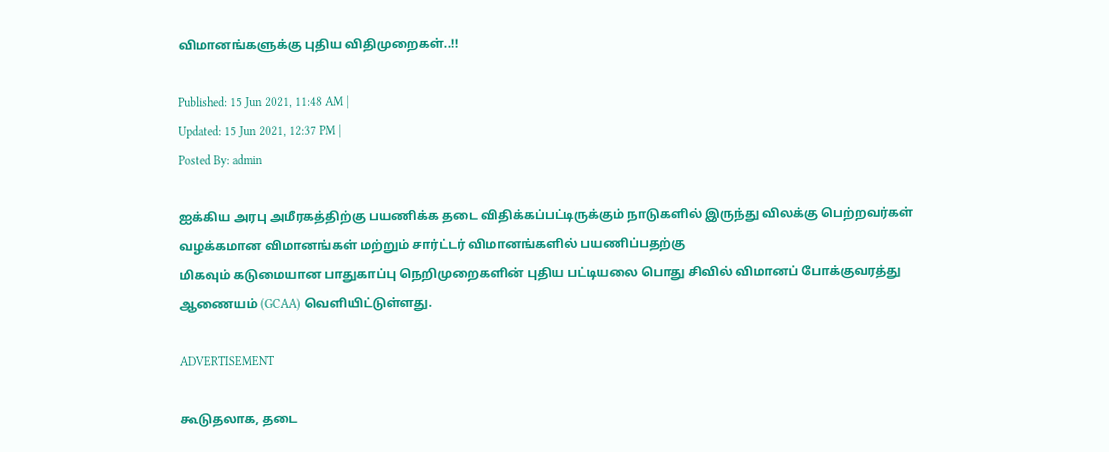விமானங்களுக்கு புதிய விதிமுறைகள்..!!

Published: 15 Jun 2021, 11:48 AM |
Updated: 15 Jun 2021, 12:37 PM |
Posted By: admin

ஐக்கிய அரபு அமீரகத்திற்கு பயணிக்க தடை விதிக்கப்பட்டிருக்கும் நாடுகளில் இருந்து விலக்கு பெற்றவர்கள் வழக்கமான விமானங்கள் மற்றும் சார்ட்டர் விமானங்களில் பயணிப்பதற்கு
மிகவும் கடுமையான பாதுகாப்பு நெறிமுறைகளின் புதிய பட்டியலை பொது சிவில் விமானப் போக்குவரத்து ஆணையம் (GCAA) வெளியிட்டுள்ளது.

ADVERTISEMENT

கூடுதலாக, தடை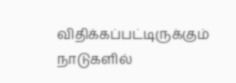விதிக்கப்பட்டிருக்கும் நாடுகளில்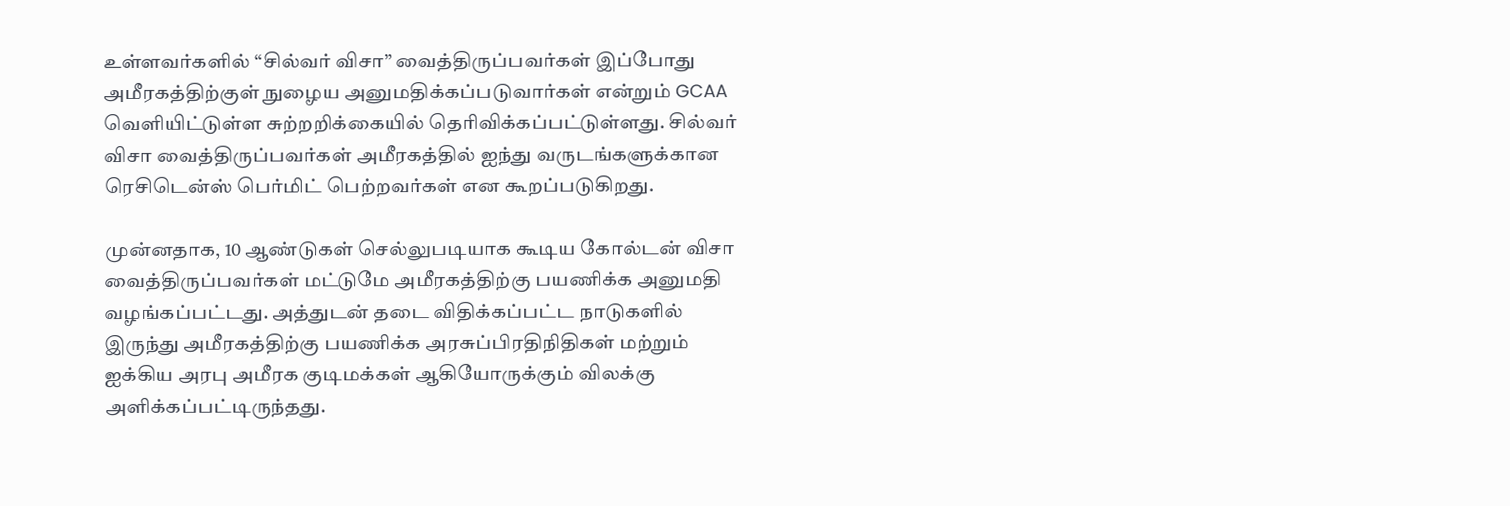உள்ளவர்களில் “சில்வர் விசா” வைத்திருப்பவர்கள் இப்போது அமீரகத்திற்குள் நுழைய அனுமதிக்கப்படுவார்கள் என்றும் GCAA வெளியிட்டுள்ள சுற்றறிக்கையில் தெரிவிக்கப்பட்டுள்ளது. சில்வர் விசா வைத்திருப்பவர்கள் அமீரகத்தில் ஐந்து வருடங்களுக்கான ரெசிடென்ஸ் பெர்மிட் பெற்றவர்கள் என கூறப்படுகிறது.

முன்னதாக, 10 ஆண்டுகள் செல்லுபடியாக கூடிய கோல்டன் விசா வைத்திருப்பவர்கள் மட்டுமே அமீரகத்திற்கு பயணிக்க அனுமதி வழங்கப்பட்டது. அத்துடன் தடை விதிக்கப்பட்ட நாடுகளில் இருந்து அமீரகத்திற்கு பயணிக்க அரசுப்பிரதிநிதிகள் மற்றும் ஐக்கிய அரபு அமீரக குடிமக்கள் ஆகியோருக்கும் விலக்கு அளிக்கப்பட்டிருந்தது.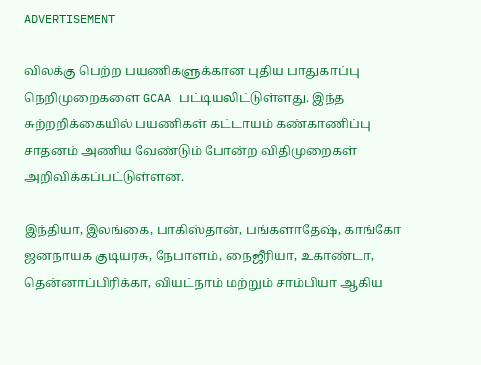ADVERTISEMENT

விலக்கு பெற்ற பயணிகளுக்கான புதிய பாதுகாப்பு நெறிமுறைகளை GCAA பட்டியலிட்டுள்ளது. இந்த சுற்றறிக்கையில் பயணிகள் கட்டாயம் கண்காணிப்பு சாதனம் அணிய வேண்டும் போன்ற விதிமுறைகள் அறிவிக்கப்பட்டுள்ளன.

இந்தியா, இலங்கை, பாகிஸ்தான், பங்களாதேஷ், காங்கோ ஜனநாயக குடியரசு, நேபாளம், நைஜீரியா, உகாண்டா, தென்னாப்பிரிக்கா, வியட்நாம் மற்றும் சாம்பியா ஆகிய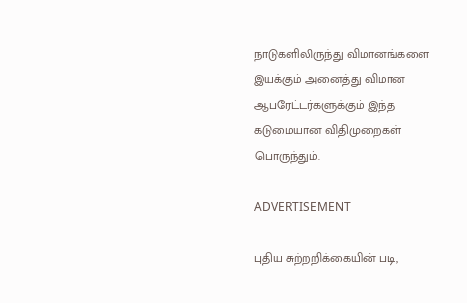நாடுகளிலிருந்து விமானங்களை இயக்கும் அனைத்து விமான ஆபரேட்டர்களுக்கும் இந்த கடுமையான விதிமுறைகள் பொருந்தும்.

ADVERTISEMENT

புதிய சுற்றறிக்கையின் படி,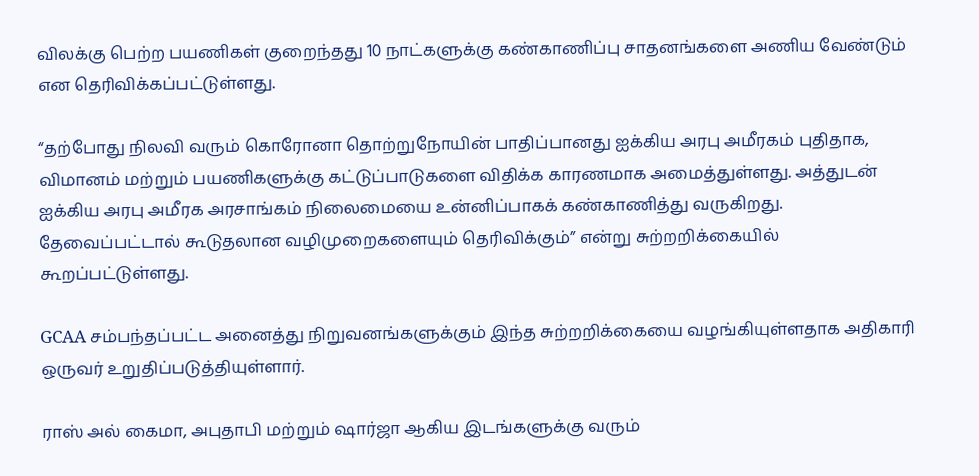விலக்கு பெற்ற பயணிகள் குறைந்தது 10 நாட்களுக்கு கண்காணிப்பு சாதனங்களை அணிய வேண்டும் என தெரிவிக்கப்பட்டுள்ளது.

“தற்போது நிலவி வரும் கொரோனா தொற்றுநோயின் பாதிப்பானது ஐக்கிய அரபு அமீரகம் புதிதாக, விமானம் மற்றும் பயணிகளுக்கு கட்டுப்பாடுகளை விதிக்க காரணமாக அமைத்துள்ளது. அத்துடன் ஐக்கிய அரபு அமீரக அரசாங்கம் நிலைமையை உன்னிப்பாகக் கண்காணித்து வருகிறது. தேவைப்பட்டால் கூடுதலான வழிமுறைகளையும் தெரிவிக்கும்” என்று சுற்றறிக்கையில் கூறப்பட்டுள்ளது.

GCAA சம்பந்தப்பட்ட அனைத்து நிறுவனங்களுக்கும் இந்த சுற்றறிக்கையை வழங்கியுள்ளதாக அதிகாரி ஒருவர் உறுதிப்படுத்தியுள்ளார்.

ராஸ் அல் கைமா, அபுதாபி மற்றும் ஷார்ஜா ஆகிய இடங்களுக்கு வரும்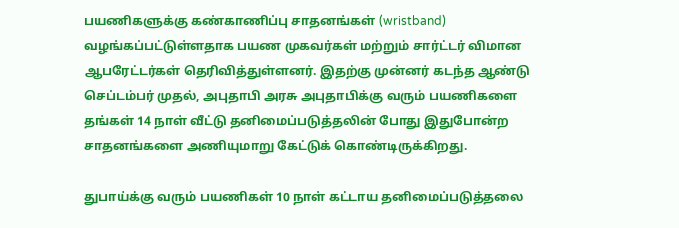பயணிகளுக்கு கண்காணிப்பு சாதனங்கள் (wristband) வழங்கப்பட்டுள்ளதாக பயண முகவர்கள் மற்றும் சார்ட்டர் விமான ஆபரேட்டர்கள் தெரிவித்துள்ளனர். இதற்கு முன்னர் கடந்த ஆண்டு செப்டம்பர் முதல், அபுதாபி அரசு அபுதாபிக்கு வரும் பயணிகளை தங்கள் 14 நாள் வீட்டு தனிமைப்படுத்தலின் போது இதுபோன்ற சாதனங்களை அணியுமாறு கேட்டுக் கொண்டிருக்கிறது.

துபாய்க்கு வரும் பயணிகள் 10 நாள் கட்டாய தனிமைப்படுத்தலை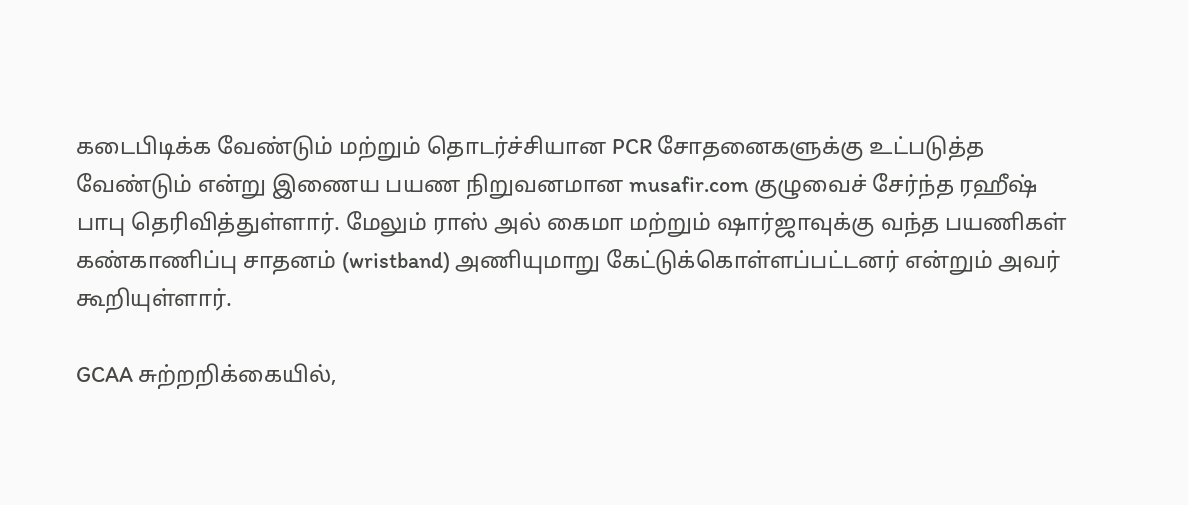கடைபிடிக்க வேண்டும் மற்றும் தொடர்ச்சியான PCR சோதனைகளுக்கு உட்படுத்த வேண்டும் என்று இணைய பயண நிறுவனமான musafir.com குழுவைச் சேர்ந்த ரஹீஷ் பாபு தெரிவித்துள்ளார். மேலும் ராஸ் அல் கைமா மற்றும் ஷார்ஜாவுக்கு வந்த பயணிகள் கண்காணிப்பு சாதனம் (wristband) அணியுமாறு கேட்டுக்கொள்ளப்பட்டனர் என்றும் அவர் கூறியுள்ளார்.

GCAA சுற்றறிக்கையில்,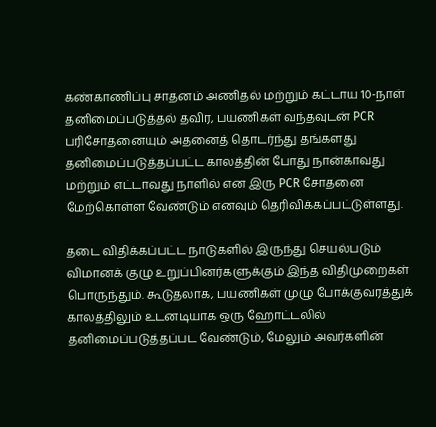கண்காணிப்பு சாதனம் அணிதல் மற்றும் கட்டாய 10-நாள் தனிமைப்படுத்தல் தவிர, பயணிகள் வந்தவுடன் PCR பரிசோதனையும் அதனைத் தொடர்ந்து தங்களது தனிமைப்படுத்தப்பட்ட காலத்தின் போது நான்காவது மற்றும் எட்டாவது நாளில் என இரு PCR சோதனை மேற்கொள்ள வேண்டும் எனவும் தெரிவிக்கப்பட்டுள்ளது.

தடை விதிக்கப்பட்ட நாடுகளில் இருந்து செயல்படும் விமானக் குழு உறுப்பினர்களுக்கும் இந்த விதிமுறைகள் பொருந்தும். கூடுதலாக, பயணிகள் முழு போக்குவரத்துக் காலத்திலும் உடனடியாக ஒரு ஹோட்டலில் தனிமைப்படுத்தப்பட வேண்டும், மேலும் அவர்களின்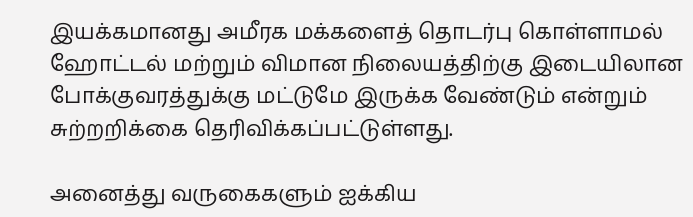இயக்கமானது அமீரக மக்களைத் தொடர்பு கொள்ளாமல் ஹோட்டல் மற்றும் விமான நிலையத்திற்கு இடையிலான போக்குவரத்துக்கு மட்டுமே இருக்க வேண்டும் என்றும் சுற்றறிக்கை தெரிவிக்கப்பட்டுள்ளது.

அனைத்து வருகைகளும் ஐக்கிய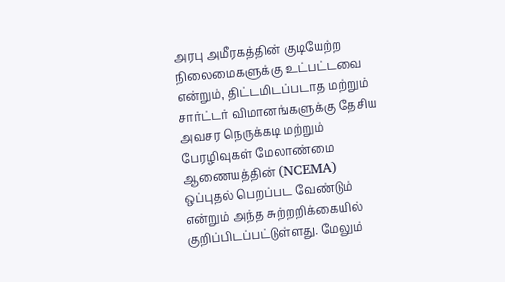அரபு அமீரகத்தின் குடியேற்ற நிலைமைகளுக்கு உட்பட்டவை என்றும், திட்டமிடப்படாத மற்றும் சார்ட்டர் விமானங்களுக்கு தேசிய அவசர நெருக்கடி மற்றும் பேரழிவுகள் மேலாண்மை ஆணையத்தின் (NCEMA) ஒப்புதல் பெறப்பட வேண்டும் என்றும் அந்த சுற்றறிக்கையில் குறிப்பிடப்பட்டுள்ளது. மேலும்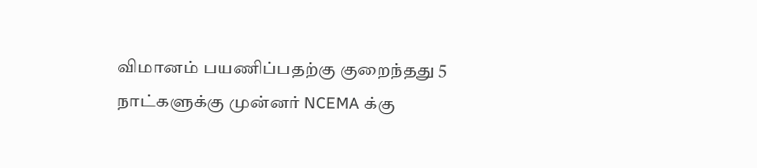விமானம் பயணிப்பதற்கு குறைந்தது 5 நாட்களுக்கு முன்னர் NCEMA க்கு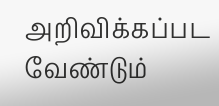அறிவிக்கப்பட வேண்டும்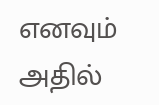எனவும் அதில்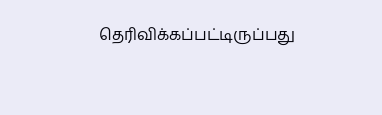தெரிவிக்கப்பட்டிருப்பது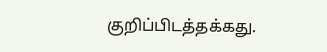குறிப்பிடத்தக்கது.